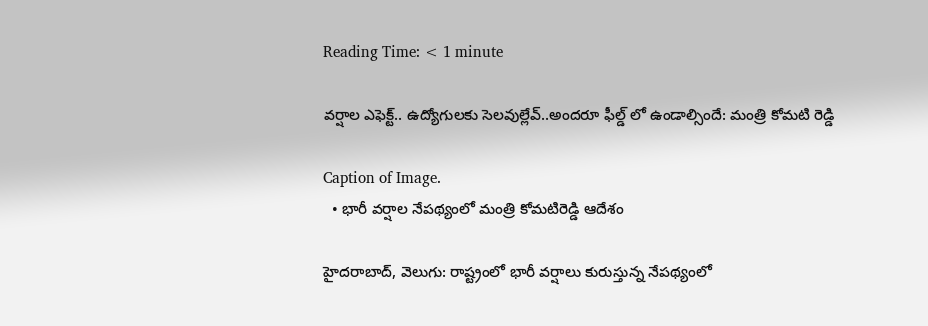Reading Time: < 1 minute

వర్షాల ఎఫెక్ట్.. ఉద్యోగులకు సెలవుల్లేవ్..అందరూ ఫీల్డ్‌‌‌‌‌‌‌‌‌‌‌‌‌‌‌‌ లో ఉండాల్సిందే: మంత్రి కోమటి రెడ్డి

Caption of Image.
  • భారీ వర్షాల నేపథ్యంలో మంత్రి కోమటిరెడ్డి ఆదేశం

హైదరాబాద్, వెలుగు: రాష్ట్రంలో భారీ వర్షాలు కురుస్తున్న నేపథ్యంలో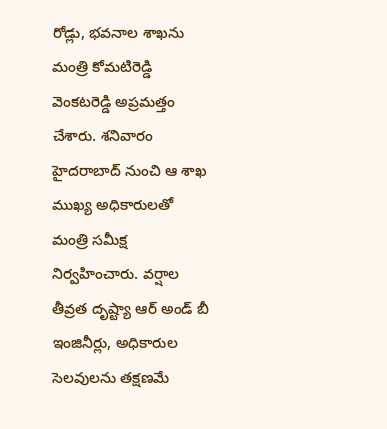రోడ్లు, భవనాల శాఖను మంత్రి కోమటిరెడ్డి వెంకటరెడ్డి అప్రమత్తం చేశారు. శనివారం హైదరాబాద్ నుంచి ఆ శాఖ ముఖ్య అధికారులతో మంత్రి సమీక్ష నిర్వహించారు. వర్షాల తీవ్రత దృష్ట్యా ఆర్‌‌‌‌‌‌‌‌‌‌‌‌‌‌‌‌‌‌‌‌‌‌‌‌‌‌‌‌‌‌‌‌ అండ్‌‌‌‌‌‌‌‌‌‌‌‌‌‌‌‌ బీ ఇంజినీర్లు, అధికారుల సెలవులను తక్షణమే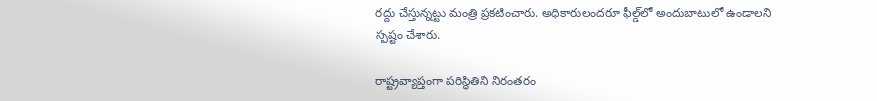రద్దు చేస్తున్నట్టు మంత్రి ప్రకటించారు. అధికారులందరూ ఫీల్డ్‌‌‌‌‌‌‌‌‌‌‌‌‌‌‌‌లో అందుబాటులో ఉండాలని స్పష్టం చేశారు.

రాష్ట్రవ్యాప్తంగా పరిస్థితిని నిరంతరం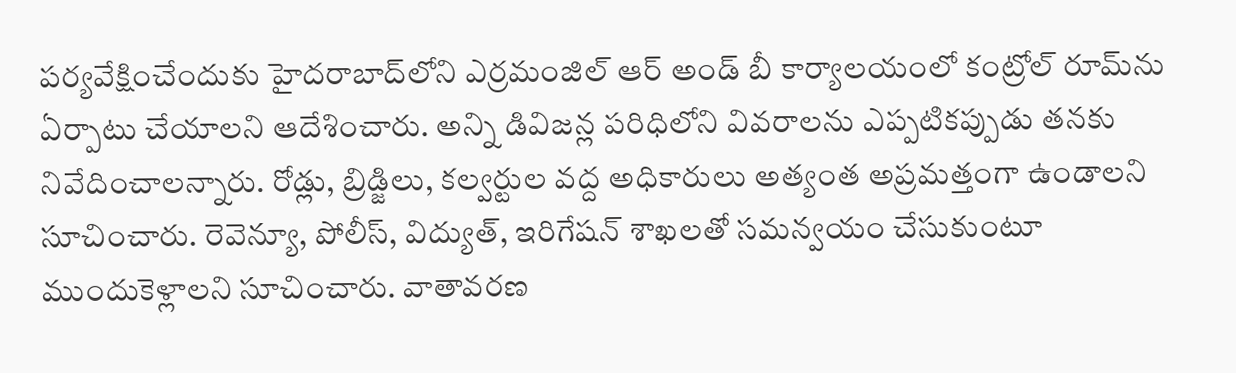పర్యవేక్షించేందుకు హైదరాబాద్‌‌‌‌‌‌‌‌‌‌‌‌‌‌‌‌లోని ఎర్రమంజిల్ ఆర్‌‌‌‌‌‌‌‌‌‌‌‌‌‌‌‌‌‌‌‌‌‌‌‌‌‌‌‌‌‌‌‌ అండ్‌‌‌‌‌‌‌‌‌‌‌‌‌‌‌‌ బీ కార్యాలయంలో కంట్రోల్ రూమ్‌‌‌‌‌‌‌‌‌‌‌‌‌‌‌‌ను ఏర్పాటు చేయాలని ఆదేశించారు. అన్ని డివిజన్ల పరిధిలోని వివరాలను ఎప్పటికప్పుడు తనకు నివేదించాలన్నారు. రోడ్లు, బ్రిడ్జిలు, కల్వర్టుల వద్ద అధికారులు అత్యంత అప్రమత్తంగా ఉండాలని సూచించారు. రెవెన్యూ, పోలీస్, విద్యుత్, ఇరిగేషన్ శాఖలతో సమన్వయం చేసుకుంటూ ముందుకెళ్లాలని సూచించారు. వాతావరణ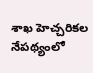శాఖ హెచ్చరికల నేపథ్యంలో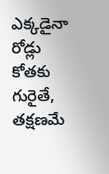ఎక్కడైనా రోడ్లు కోతకు గురైతే, తక్షణమే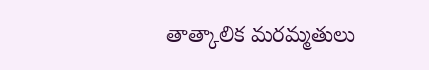తాత్కాలిక మరమ్మతులు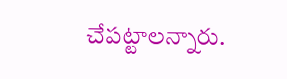చేపట్టాలన్నారు.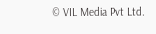© VIL Media Pvt Ltd.